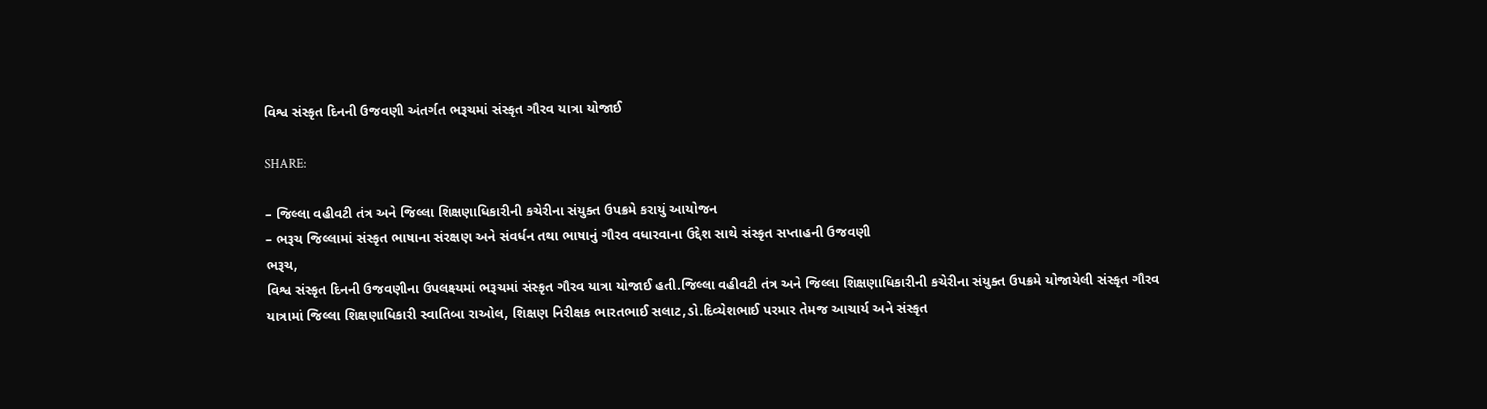વિશ્વ સંસ્કૃત દિનની ઉજવણી અંતર્ગત ભરૂચમાં સંસ્કૃત ગૌરવ યાત્રા યોજાઈ

SHARE:

– જિલ્લા વહીવટી તંત્ર અને જિલ્લા શિક્ષણાધિકારીની કચેરીના સંયુક્ત ઉપક્રમે કરાયું આયોજન
– ભરૂચ જિલ્લામાં સંસ્કૃત ભાષાના સંરક્ષણ અને સંવર્ધન તથા ભાષાનું ગૌરવ વધારવાના ઉદ્દેશ સાથે સંસ્કૃત સપ્તાહની ઉજવણી
ભરૂચ,
વિશ્વ સંસ્કૃત દિનની ઉજવણીના ઉપલક્ષ્યમાં ભરૂચમાં સંસ્કૃત ગૌરવ યાત્રા યોજાઈ હતી.જિલ્લા વહીવટી તંત્ર અને જિલ્લા શિક્ષણાધિકારીની કચેરીના સંયુક્ત ઉપક્રમે યોજાયેલી સંસ્કૃત ગૌરવ યાત્રામાં જિલ્લા શિક્ષણાધિકારી સ્વાતિબા રાઓલ, શિક્ષણ નિરીક્ષક ભારતભાઈ સલાટ,ડો.દિવ્યેશભાઈ પરમાર તેમજ આચાર્ય અને સંસ્કૃત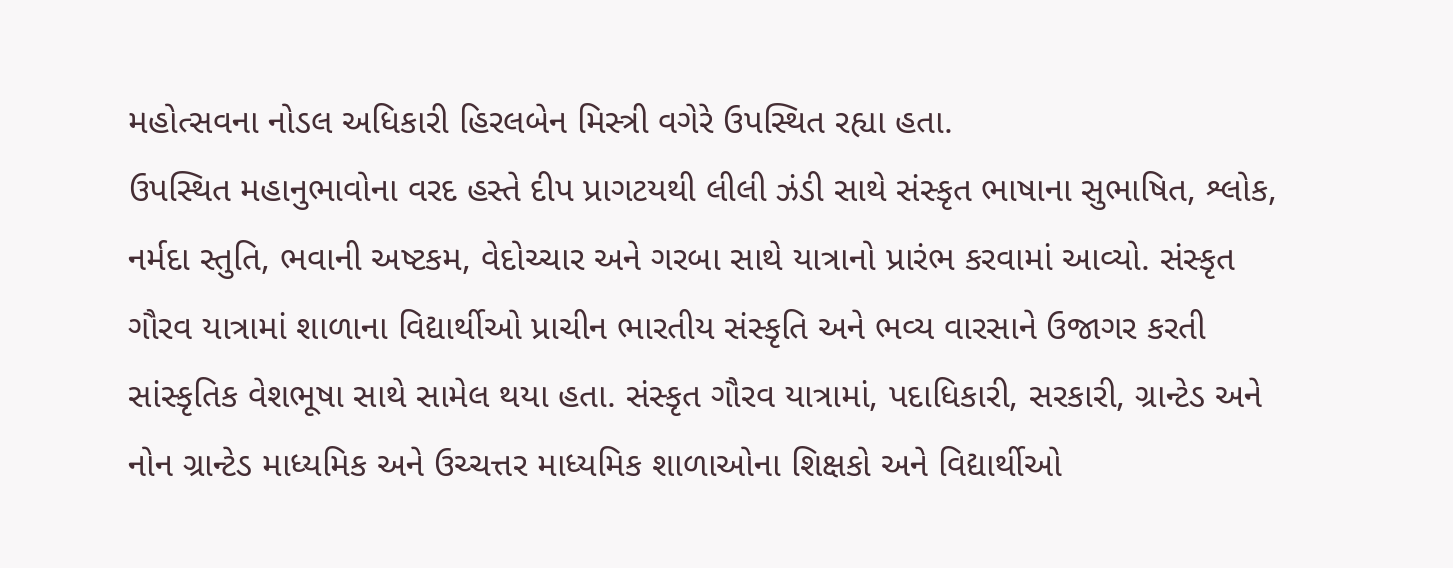મહોત્સવના નોડલ અધિકારી હિરલબેન મિસ્ત્રી વગેરે ઉપસ્થિત રહ્યા હતા.
ઉપસ્થિત મહાનુભાવોના વરદ હસ્તે દીપ પ્રાગટયથી લીલી ઝંડી સાથે સંસ્કૃત ભાષાના સુભાષિત, શ્લોક, નર્મદા સ્તુતિ, ભવાની અષ્ટકમ, વેદોચ્ચાર અને ગરબા સાથે યાત્રાનો પ્રારંભ કરવામાં આવ્યો. સંસ્કૃત ગૌરવ યાત્રામાં શાળાના વિદ્યાર્થીઓ પ્રાચીન ભારતીય સંસ્કૃતિ અને ભવ્ય વારસાને ઉજાગર કરતી સાંસ્કૃતિક વેશભૂષા સાથે સામેલ થયા હતા. સંસ્કૃત ગૌરવ યાત્રામાં, પદાધિકારી, સરકારી, ગ્રાન્ટેડ અને નોન ગ્રાન્ટેડ માધ્યમિક અને ઉચ્ચત્તર માધ્યમિક શાળાઓના શિક્ષકો અને વિદ્યાર્થીઓ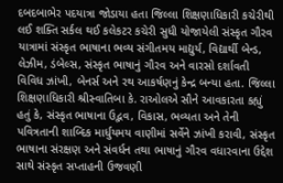દબદબાભેર પદયાત્રા જોડાયા હતા જિલ્લા શિક્ષણાધિકારી કચેરીથી લઈ શક્તિ સર્કલ થઈ કલેકટર કચેરી સુધી યોજાયેલી સંસ્કૃત ગૌરવ યાત્રામાં સંસ્કૃત ભાષાના ભવ્ય સંગીતમય માદ્યુર્ય, વિદ્યાર્થી બેન્ડ, લેઝીમ, ડંબેલ્સ, સંસ્કૃત ભાષાનું ગૌરવ અને વારસો દર્શાવતી વિવિધ ઝાંખી, બેનર્સ અને રથ આકર્ષણનું કેન્દ્ર બન્યા હતા. જિલ્લા શિક્ષણાધિકારી શ્રીસ્વાતિબા કે. રાઓલએ સૌને આવકારતા કહ્યું હતું કે, સંસ્કૃત ભાષાના ઉદ્ભવ, વિકાસ, ભવ્યતા અને તેની પવિત્રતાની શાબ્દિક માર્ધુયમય વાણીમાં સર્વેને ઝાંખી કરાવી, સંસ્કૃત ભાષાના સંરક્ષણ અને સંવર્ધન તથા ભાષાનું ગૌરવ વધારવાના ઉદ્દેશ સાથે સંસ્કૃત સપ્તાહની ઉજવણી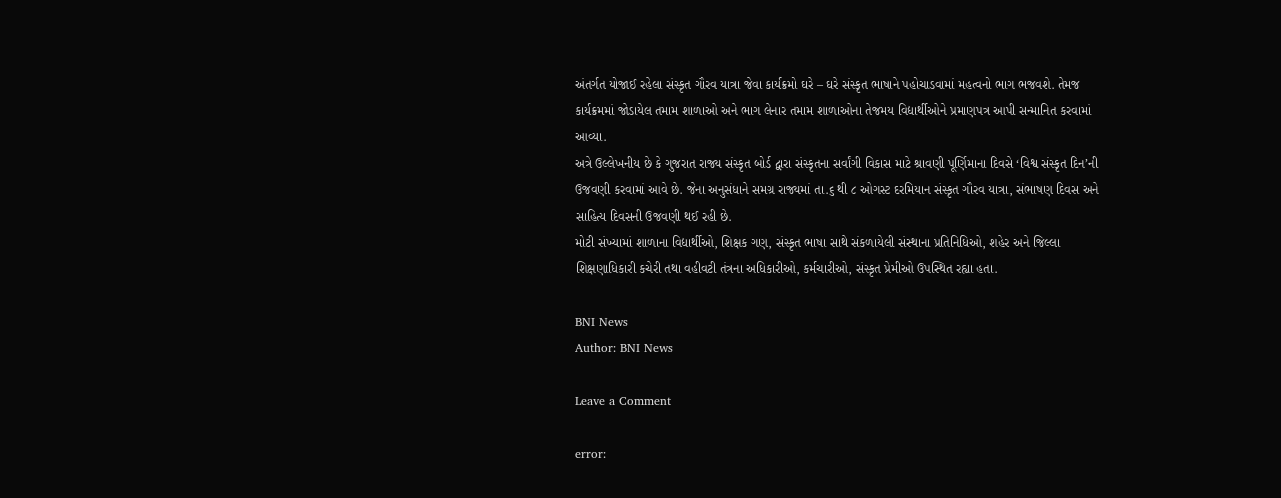અંતર્ગત યોજાઈ રહેલા સંસ્કૃત ગૌરવ યાત્રા જેવા કાર્યક્રમો ઘરે – ઘરે સંસ્કૃત ભાષાને પહોચાડવામાં મહત્વનો ભાગ ભજવશે. તેમજ કાર્યક્રમમાં જોડાયેલ તમામ શાળાઓ અને ભાગ લેનાર તમામ શાળાઓના તેજમય વિદ્યાર્થીઓને પ્રમાણપત્ર આપી સન્માનિત કરવામાં આવ્યા.
અત્રે ઉલ્લેખનીય છે કે ગુજરાત રાજ્ય સંસ્કૃત બોર્ડ દ્વારા સંસ્કૃતના સર્વાંગી વિકાસ માટે શ્રાવણી પૂર્ણિમાના દિવસે ‘વિશ્વ સંસ્કૃત દિન’ની ઉજવણી કરવામાં આવે છે. જેના અનુસંધાને સમગ્ર રાજ્યમાં તા.૬ થી ૮ ઓગસ્ટ દરમિયાન સંસ્કૃત ગૌરવ યાત્રા, સંભાષણ દિવસ અને સાહિત્ય દિવસની ઉજવણી થઈ રહી છે.
મોટી સંખ્યામાં શાળાના વિદ્યાર્થીઓ, શિક્ષક ગણ, સંસ્કૃત ભાષા સાથે સંકળાયેલી સંસ્થાના પ્રતિનિધિઓ, શહેર અને જિલ્લા શિક્ષણાધિકારી કચેરી તથા વહીવટી તંત્રના અધિકારીઓ, કર્મચારીઓ, સંસ્કૃત પ્રેમીઓ ઉપસ્થિત રહ્યા હતા.

BNI News
Author: BNI News

Leave a Comment

error: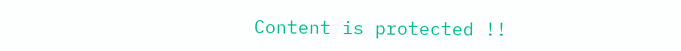Content is protected !!